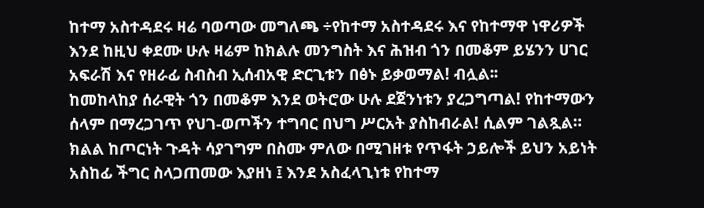ከተማ አስተዳደሩ ዛሬ ባወጣው መግለጫ ÷የከተማ አስተዳደሩ እና የከተማዋ ነዋሪዎች እንደ ከዚህ ቀደሙ ሁሉ ዛሬም ከክልሉ መንግስት እና ሕዝብ ጎን በመቆም ይሄንን ሀገር አፍራሽ እና የዘራፊ ስብስብ ኢሰብአዊ ድርጊቱን በፅኑ ይቃወማል! ብሏል፡፡
ከመከላከያ ሰራዊት ጎን በመቆም እንደ ወትሮው ሁሉ ደጀንነቱን ያረጋግጣል! የከተማውን ሰላም በማረጋገጥ የህገ-ወጦችን ተግባር በህግ ሥርአት ያስከብራል! ሲልም ገልጿል።
ክልል ከጦርነት ጉዳት ሳያገግም በስሙ ምለው በሚገዘቱ የጥፋት ኃይሎች ይህን አይነት አስከፊ ችግር ስላጋጠመው እያዘነ ፤ እንደ አስፈላጊነቱ የከተማ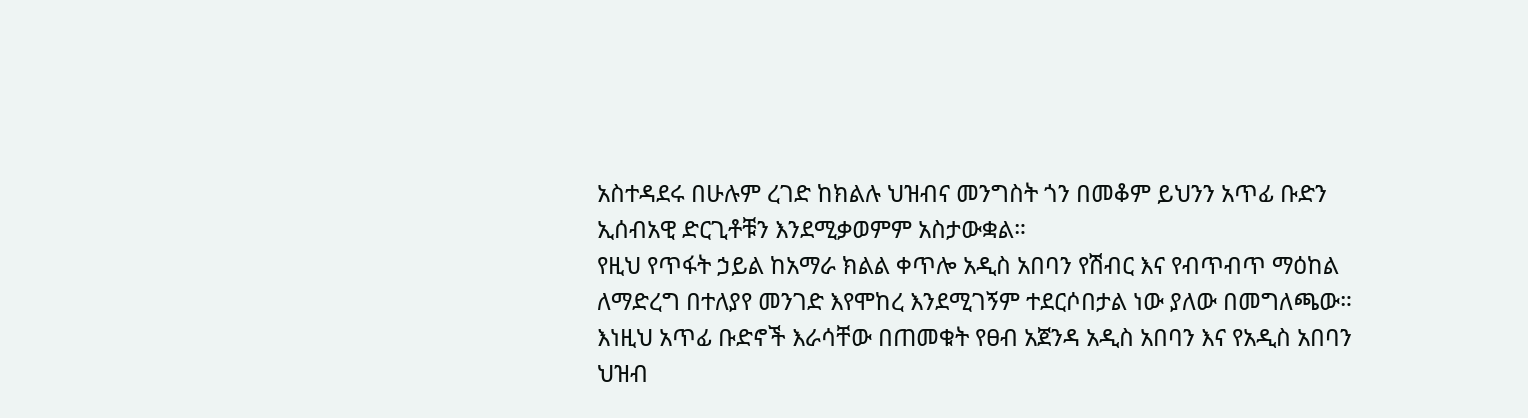አስተዳደሩ በሁሉም ረገድ ከክልሉ ህዝብና መንግስት ጎን በመቆም ይህንን አጥፊ ቡድን ኢሰብአዊ ድርጊቶቹን እንደሚቃወምም አስታውቋል።
የዚህ የጥፋት ኃይል ከአማራ ክልል ቀጥሎ አዲስ አበባን የሽብር እና የብጥብጥ ማዕከል ለማድረግ በተለያየ መንገድ እየሞከረ እንደሚገኝም ተደርሶበታል ነው ያለው በመግለጫው።
እነዚህ አጥፊ ቡድኖች እራሳቸው በጠመቁት የፀብ አጀንዳ አዲስ አበባን እና የአዲስ አበባን ህዝብ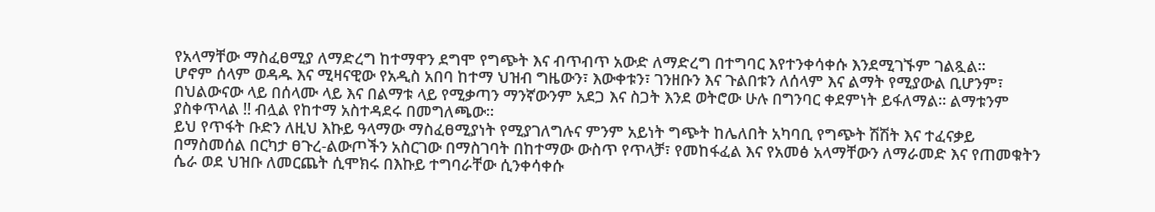የአላማቸው ማስፈፀሚያ ለማድረግ ከተማዋን ደግሞ የግጭት እና ብጥብጥ አውድ ለማድረግ በተግባር እየተንቀሳቀሱ እንደሚገኙም ገልጿል፡፡
ሆኖም ሰላም ወዳዱ እና ሚዛናዊው የአዲስ አበባ ከተማ ህዝብ ግዜውን፣ እውቀቱን፣ ገንዘቡን እና ጉልበቱን ለሰላም እና ልማት የሚያውል ቢሆንም፣ በህልውናው ላይ በሰላሙ ላይ እና በልማቱ ላይ የሚቃጣን ማንኛውንም አደጋ እና ስጋት እንደ ወትሮው ሁሉ በግንባር ቀደምነት ይፋለማል። ልማቱንም ያስቀጥላል !! ብሏል የከተማ አስተዳደሩ በመግለጫው፡፡
ይህ የጥፋት ቡድን ለዚህ እኩይ ዓላማው ማስፈፀሚያነት የሚያገለግሉና ምንም አይነት ግጭት ከሌለበት አካባቢ የግጭት ሽሽት እና ተፈናቃይ በማስመሰል በርካታ ፀጉረ-ልውጦችን አስርገው በማስገባት በከተማው ውስጥ የጥላቻ፣ የመከፋፈል እና የአመፅ አላማቸውን ለማራመድ እና የጠመቁትን ሴራ ወደ ህዝቡ ለመርጨት ሲሞክሩ በእኩይ ተግባራቸው ሲንቀሳቀሱ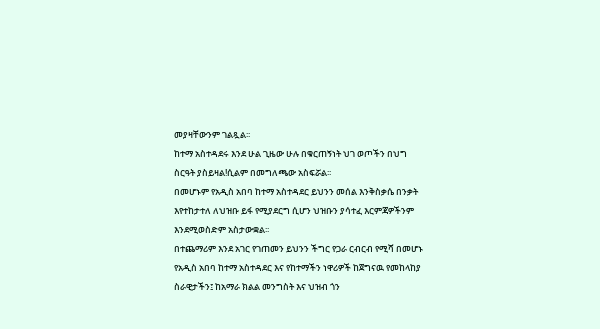መያዛቸውንም ገልጿል፡፡
ከተማ አስተዳደሩ እንደ ሁል ጊዜው ሁሉ በቁርጠኝነት ህገ ወጦችን በህግ ስርዓት ያስይዛል!ሲልም በመግለጫው አስፍሯል፡፡
በመሆኑም የአዲስ አበባ ከተማ አስተዳደር ይህንን መሰል እንቅስቃሴ በንቃት እየተከታተለ ለህዝቡ ይፋ የሚያደርግ ሲሆን ህዝቡን ያሳተፈ እርምጃዎችንም እንደሚወስድም አስታውቋል፡፡
በተጨማሪም እንደ አገር የገጠመን ይህንን ችግር የጋራ ርብርብ የሚሻ በመሆኑ የአዲስ አበባ ከተማ አስተዳደር እና የከተማችን ነዋሪዎች ከጀግናዉ የመከላከያ ስራዊታችን፤ ከአማራ ክልል መንግስት እና ህዝብ ጎን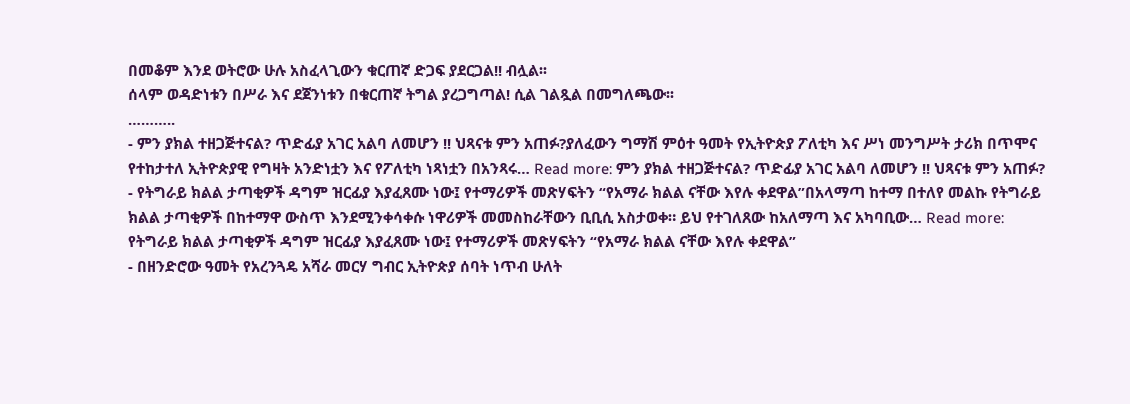በመቆም እንደ ወትሮው ሁሉ አስፈላጊውን ቁርጠኛ ድጋፍ ያደርጋል!! ብሏል፡፡
ሰላም ወዳድነቱን በሥራ እና ደጀንነቱን በቁርጠኛ ትግል ያረጋግጣል! ሲል ገልጿል በመግለጫው፡፡
………..
- ምን ያክል ተዘጋጅተናል? ጥድፊያ አገር አልባ ለመሆን !! ህጻናቱ ምን አጠፉ?ያለፈውን ግማሽ ምዕተ ዓመት የኢትዮጵያ ፖለቲካ እና ሥነ መንግሥት ታሪክ በጥሞና የተከታተለ ኢትዮጵያዊ የግዛት አንድነቷን እና የፖለቲካ ነጻነቷን በአንጻሩ… Read more: ምን ያክል ተዘጋጅተናል? ጥድፊያ አገር አልባ ለመሆን !! ህጻናቱ ምን አጠፉ?
- የትግራይ ክልል ታጣቂዎች ዳግም ዝርፊያ እያፈጸሙ ነው፤ የተማሪዎች መጽሃፍትን “የአማራ ክልል ናቸው እየሉ ቀደዋል”በአላማጣ ከተማ በተለየ መልኩ የትግራይ ክልል ታጣቂዎች በከተማዋ ውስጥ እንደሚንቀሳቀሱ ነዋሪዎች መመስከራቸውን ቢቢሲ አስታወቀ። ይህ የተገለጸው ከአለማጣ እና አካባቢው… Read more: የትግራይ ክልል ታጣቂዎች ዳግም ዝርፊያ እያፈጸሙ ነው፤ የተማሪዎች መጽሃፍትን “የአማራ ክልል ናቸው እየሉ ቀደዋል”
- በዘንድሮው ዓመት የአረንጓዴ አሻራ መርሃ ግብር ኢትዮጵያ ሰባት ነጥብ ሁለት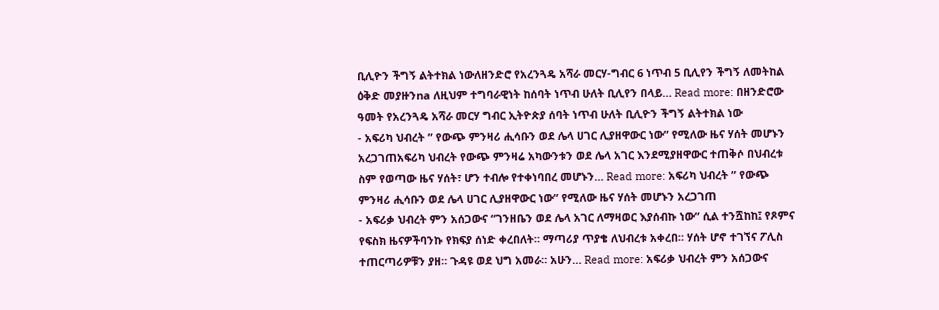ቢሊዮን ችግኝ ልትተክል ነውለዘንድሮ የአረንጓዴ አሻራ መርሃ-ግብር 6 ነጥብ 5 ቢሊየን ችግኝ ለመትከል ዕቅድ መያዙንna ለዚህም ተግባራዊነት ከሰባት ነጥብ ሁለት ቢሊየን በላይ… Read more: በዘንድሮው ዓመት የአረንጓዴ አሻራ መርሃ ግብር ኢትዮጵያ ሰባት ነጥብ ሁለት ቢሊዮን ችግኝ ልትተክል ነው
- አፍሪካ ህብረት ” የውጭ ምንዛሪ ሒሳቡን ወደ ሌላ ሀገር ሊያዘዋውር ነው” የሚለው ዜና ሃሰት መሆኑን አረጋገጠአፍሪካ ህብረት የውጭ ምንዛሬ አካውንቱን ወደ ሌላ አገር እንደሚያዘዋውር ተጠቅሶ በህብረቱ ስም የወጣው ዜና ሃሰት፣ ሆን ተብሎ የተቀነባበረ መሆኑን… Read more: አፍሪካ ህብረት ” የውጭ ምንዛሪ ሒሳቡን ወደ ሌላ ሀገር ሊያዘዋውር ነው” የሚለው ዜና ሃሰት መሆኑን አረጋገጠ
- አፍሪቃ ህብረት ምን አሰጋውና “ገንዘቤን ወደ ሌላ አገር ለማዛወር እያሰብኩ ነው” ሲል ተንሿከከ፤ የጾምና የፍስክ ዜናዎችባንኩ የክፍያ ሰነድ ቀረበለት። ማጣሪያ ጥያቄ ለህብረቱ አቀረበ። ሃሰት ሆኖ ተገኘና ፖሊስ ተጠርጣሪዎቹን ያዘ። ጉዳዩ ወደ ህግ አመራ። አሁን… Read more: አፍሪቃ ህብረት ምን አሰጋውና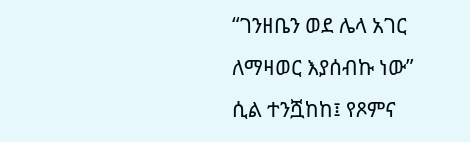“ገንዘቤን ወደ ሌላ አገር ለማዛወር እያሰብኩ ነው” ሲል ተንሿከከ፤ የጾምና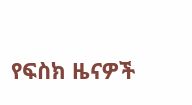የፍስክ ዜናዎች